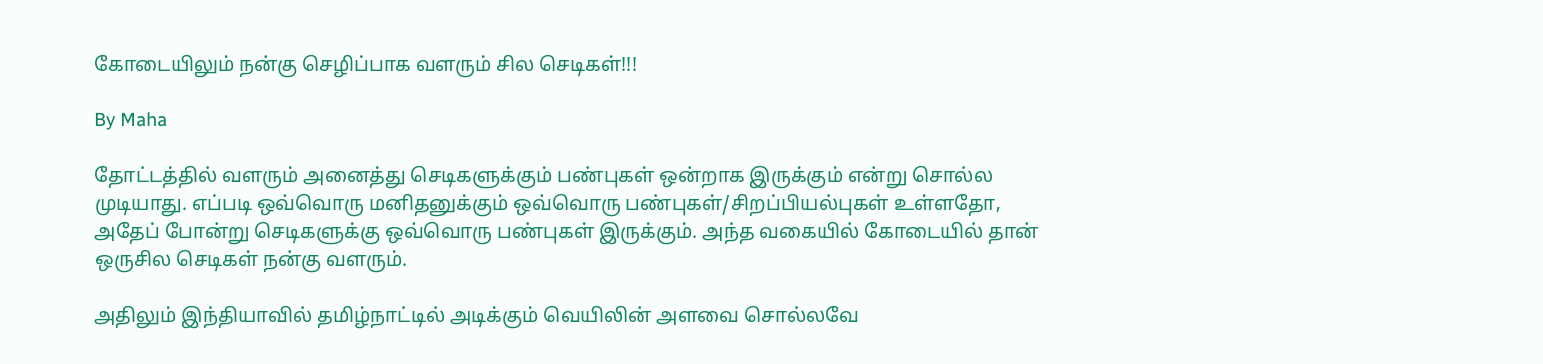கோடையிலும் நன்கு செழிப்பாக வளரும் சில செடிகள்!!!

By Maha

தோட்டத்தில் வளரும் அனைத்து செடிகளுக்கும் பண்புகள் ஒன்றாக இருக்கும் என்று சொல்ல முடியாது. எப்படி ஒவ்வொரு மனிதனுக்கும் ஒவ்வொரு பண்புகள்/சிறப்பியல்புகள் உள்ளதோ, அதேப் போன்று செடிகளுக்கு ஒவ்வொரு பண்புகள் இருக்கும். அந்த வகையில் கோடையில் தான் ஒருசில செடிகள் நன்கு வளரும்.

அதிலும் இந்தியாவில் தமிழ்நாட்டில் அடிக்கும் வெயிலின் அளவை சொல்லவே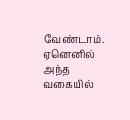வேண்டாம். ஏனெனில் அந்த வகையில்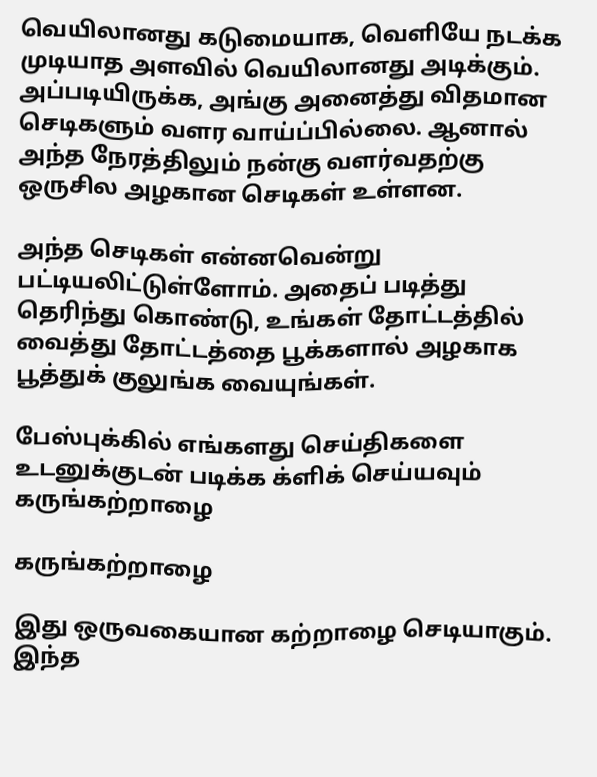வெயிலானது கடுமையாக, வெளியே நடக்க முடியாத அளவில் வெயிலானது அடிக்கும். அப்படியிருக்க, அங்கு அனைத்து விதமான செடிகளும் வளர வாய்ப்பில்லை. ஆனால் அந்த நேரத்திலும் நன்கு வளர்வதற்கு ஒருசில அழகான செடிகள் உள்ளன.

அந்த செடிகள் என்னவென்று பட்டியலிட்டுள்ளோம். அதைப் படித்து தெரிந்து கொண்டு, உங்கள் தோட்டத்தில் வைத்து தோட்டத்தை பூக்களால் அழகாக பூத்துக் குலுங்க வையுங்கள்.

பேஸ்புக்கில் எங்களது செய்திகளை உடனுக்குடன் படிக்க க்ளிக் செய்யவும்
கருங்கற்றாழை

கருங்கற்றாழை

இது ஒருவகையான கற்றாழை செடியாகும். இந்த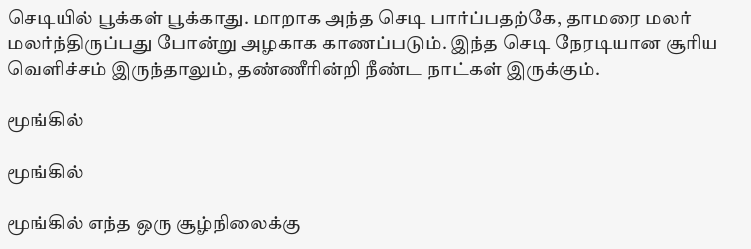செடியில் பூக்கள் பூக்காது. மாறாக அந்த செடி பார்ப்பதற்கே, தாமரை மலர் மலர்ந்திருப்பது போன்று அழகாக காணப்படும். இந்த செடி நேரடியான சூரிய வெளிச்சம் இருந்தாலும், தண்ணீரின்றி நீண்ட நாட்கள் இருக்கும்.

மூங்கில்

மூங்கில்

மூங்கில் எந்த ஒரு சூழ்நிலைக்கு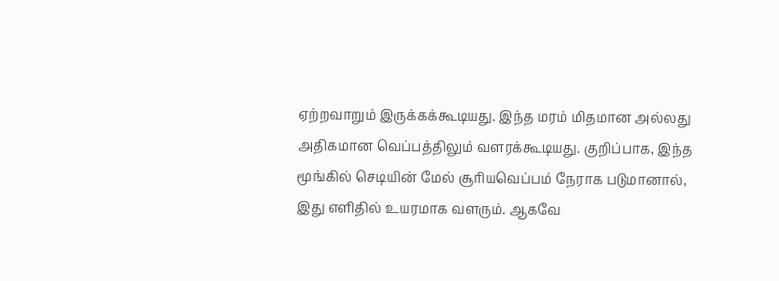ஏற்றவாறும் இருக்கக்கூடியது. இந்த மரம் மிதமான அல்லது அதிகமான வெப்பத்திலும் வளரக்கூடியது. குறிப்பாக, இந்த மூங்கில் செடியின் மேல் சூரியவெப்பம் நேராக படுமானால், இது எளிதில் உயரமாக வளரும். ஆகவே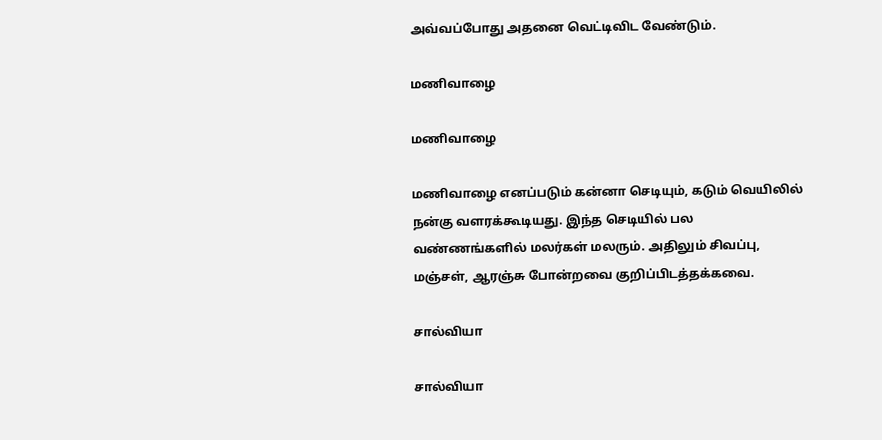அவ்வப்போது அதனை வெட்டிவிட வேண்டும்.

மணிவாழை

மணிவாழை

மணிவாழை எனப்படும் கன்னா செடியும், கடும் வெயிலில் நன்கு வளரக்கூடியது. இந்த செடியில் பல வண்ணங்களில் மலர்கள் மலரும். அதிலும் சிவப்பு, மஞ்சள், ஆரஞ்சு போன்றவை குறிப்பிடத்தக்கவை.

சால்வியா

சால்வியா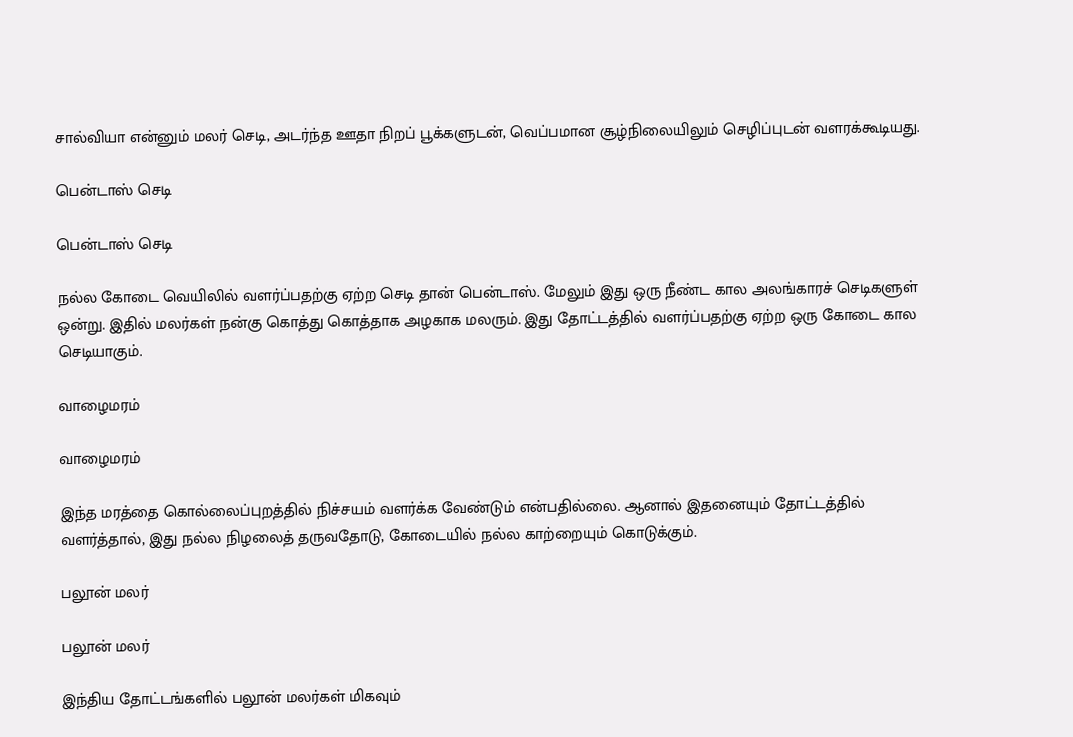சால்வியா என்னும் மலர் செடி, அடர்ந்த ஊதா நிறப் பூக்களுடன், வெப்பமான சூழ்நிலையிலும் செழிப்புடன் வளரக்கூடியது.

பென்டாஸ் செடி

பென்டாஸ் செடி

நல்ல கோடை வெயிலில் வளர்ப்பதற்கு ஏற்ற செடி தான் பென்டாஸ். மேலும் இது ஒரு நீண்ட கால அலங்காரச் செடிகளுள் ஒன்று. இதில் மலர்கள் நன்கு கொத்து கொத்தாக அழகாக மலரும். இது தோட்டத்தில் வளர்ப்பதற்கு ஏற்ற ஒரு கோடை கால செடியாகும்.

வாழைமரம்

வாழைமரம்

இந்த மரத்தை கொல்லைப்புறத்தில் நிச்சயம் வளர்க்க வேண்டும் என்பதில்லை. ஆனால் இதனையும் தோட்டத்தில் வளர்த்தால், இது நல்ல நிழலைத் தருவதோடு, கோடையில் நல்ல காற்றையும் கொடுக்கும்.

பலூன் மலர்

பலூன் மலர்

இந்திய தோட்டங்களில் பலூன் மலர்கள் மிகவும்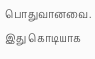பொதுவானவை. இது கொடியாக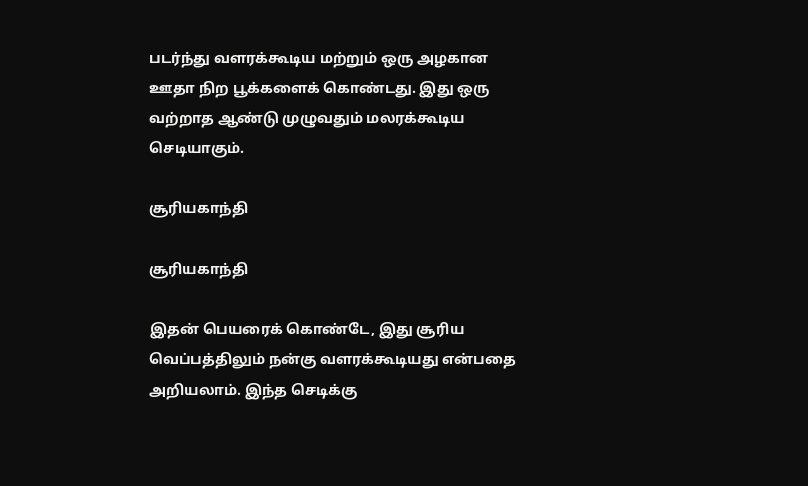படர்ந்து வளரக்கூடிய மற்றும் ஒரு அழகான ஊதா நிற பூக்களைக் கொண்டது. இது ஒரு வற்றாத ஆண்டு முழுவதும் மலரக்கூடிய செடியாகும்.

சூரியகாந்தி

சூரியகாந்தி

இதன் பெயரைக் கொண்டே, இது சூரிய வெப்பத்திலும் நன்கு வளரக்கூடியது என்பதை அறியலாம். இந்த செடிக்கு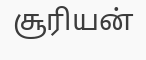சூரியன்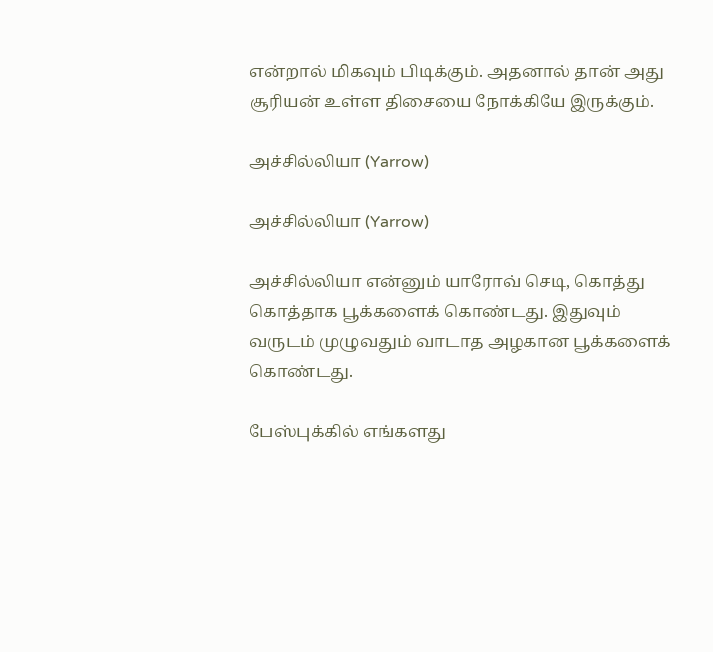என்றால் மிகவும் பிடிக்கும். அதனால் தான் அது சூரியன் உள்ள திசையை நோக்கியே இருக்கும்.

அச்சில்லியா (Yarrow)

அச்சில்லியா (Yarrow)

அச்சில்லியா என்னும் யாரோவ் செடி, கொத்து கொத்தாக பூக்களைக் கொண்டது. இதுவும் வருடம் முழுவதும் வாடாத அழகான பூக்களைக் கொண்டது.

பேஸ்புக்கில் எங்களது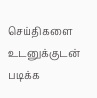செய்திகளை உடனுக்குடன் படிக்க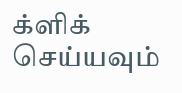க்ளிக் செய்யவும்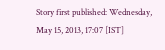Story first published: Wednesday, May 15, 2013, 17:07 [IST]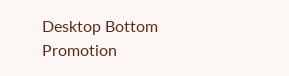Desktop Bottom Promotion